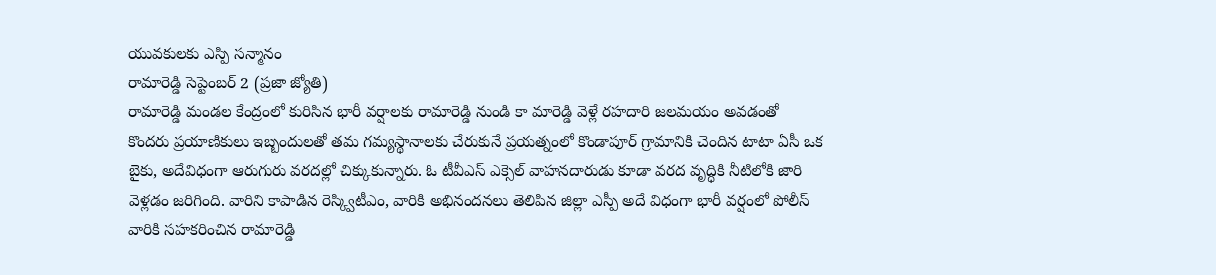యువకులకు ఎస్పి సన్మానం
రామారెడ్డి సెప్టెంబర్ 2 (ప్రజా జ్యోతి)
రామారెడ్డి మండల కేంద్రంలో కురిసిన భారీ వర్షాలకు రామారెడ్డి నుండి కా మారెడ్డి వెళ్లే రహదారి జలమయం అవడంతో కొందరు ప్రయాణికులు ఇబ్బందులతో తమ గమ్యస్థానాలకు చేరుకునే ప్రయత్నంలో కొండాపూర్ గ్రామానికి చెందిన టాటా ఏసీ ఒక బైకు, అదేవిధంగా ఆరుగురు వరదల్లో చిక్కుకున్నారు. ఓ టీవీఎస్ ఎక్సెల్ వాహనదారుడు కూడా వరద వృద్ధికి నీటిలోకి జారి వెళ్లడం జరిగింది. వారిని కాపాడిన రెస్క్విటీఎం, వారికి అభినందనలు తెలిపిన జిల్లా ఎస్పీ అదే విధంగా భారీ వర్షంలో పోలీస్ వారికి సహకరించిన రామారెడ్డి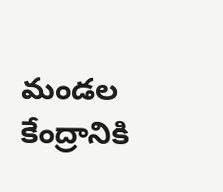మండల కేంద్రానికి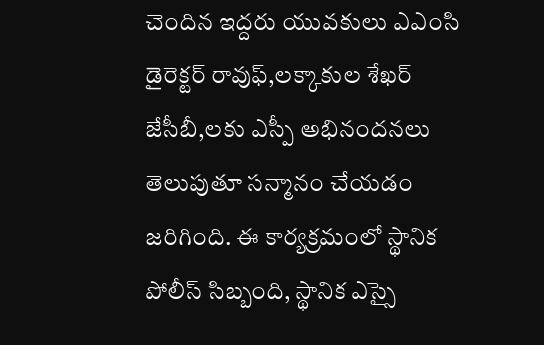చెందిన ఇద్దరు యువకులు ఎఎంసి డైరెక్టర్ రావుఫ్,లక్కాకుల శేఖర్ జేసీబీ,లకు ఎస్పీ అభినందనలు తెలుపుతూ సన్మానం చేయడం జరిగింది. ఈ కార్యక్రమంలో స్థానిక పోలీస్ సిబ్బంది, స్థానిక ఎస్సై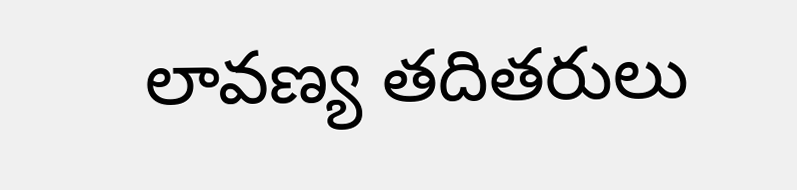లావణ్య తదితరులు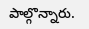పాల్గొన్నారు.